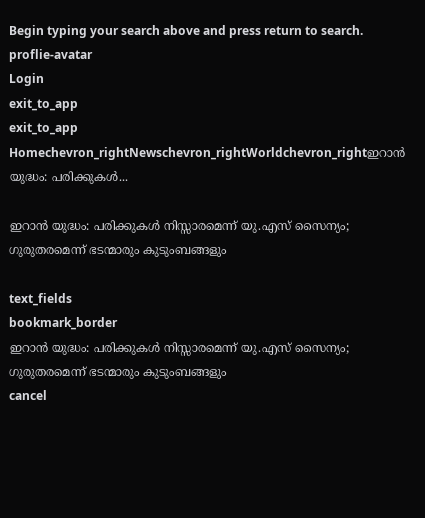Begin typing your search above and press return to search.
proflie-avatar
Login
exit_to_app
exit_to_app
Homechevron_rightNewschevron_rightWorldchevron_rightഇറാൻ യുദ്ധം: പരിക്കുകൾ...

ഇറാൻ യുദ്ധം: പരിക്കുകൾ നിസ്സാരമെന്ന് യു.എസ് സൈന്യം; ഗുരുതരമെന്ന് ഭടന്മാരും കുടുംബങ്ങളും

text_fields
bookmark_border
ഇറാൻ യുദ്ധം: പരിക്കുകൾ നിസ്സാരമെന്ന് യു.എസ് സൈന്യം; ഗുരുതരമെന്ന് ഭടന്മാരും കുടുംബങ്ങളും
cancel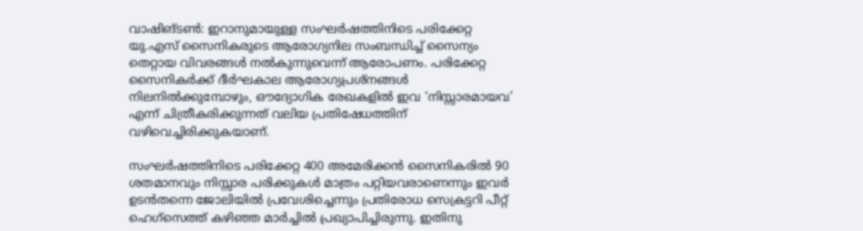വാഷിങ്‌ടൺ: ഇറാനുമായുള്ള സംഘർഷത്തിനിടെ പരിക്കേറ്റ യു.എസ് സൈനികരുടെ ആരോഗ്യനില സംബന്ധിച്ച് സൈന്യം തെറ്റായ വിവരങ്ങൾ നൽകുന്നുവെന്ന് ആരോപണം. പരിക്കേറ്റ സൈനികർക്ക് ദീർഘകാല ആരോഗ്യപ്രശ്നങ്ങൾ നിലനിൽക്കുമ്പോഴും, ഔദ്യോഗിക രേഖകളിൽ ഇവ ‘നിസ്സാരമായവ’ എന്ന് ചിത്രീകരിക്കുന്നത് വലിയ പ്രതിഷേധത്തിന് വഴിവെച്ചിരിക്കുകയാണ്.

സംഘർഷത്തിനിടെ പരിക്കേറ്റ 400 അമേരിക്കൻ സൈനികരിൽ 90 ശതമാനവും നിസ്സാര പരിക്കുകൾ മാത്രം പറ്റിയവരാണെന്നും ഇവർ ഉടൻതന്നെ ജോലിയിൽ പ്രവേശിച്ചെന്നും പ്രതിരോധ സെക്രട്ടറി പീറ്റ് ഹെഗ്‌സെത്ത് കഴിഞ്ഞ മാർച്ചിൽ പ്രഖ്യാപിച്ചിരുന്നു. ഇതിനു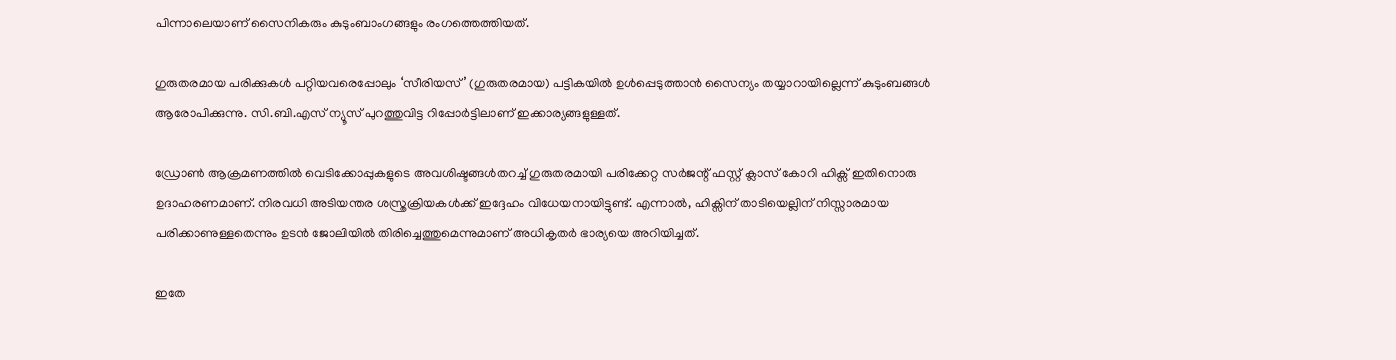പിന്നാലെയാണ് സൈനികരും കുടുംബാംഗങ്ങളും രംഗത്തെത്തിയത്.

ഗുരുതരമായ പരിക്കുകൾ പറ്റിയവരെപ്പോലും ‘സീരിയസ്’ (ഗുരുതരമായ) പട്ടികയിൽ ഉൾപ്പെടുത്താൻ സൈന്യം തയ്യാറായില്ലെന്ന് കുടുംബങ്ങൾ ആരോപിക്കുന്നു. സി.ബി.എസ് ന്യൂസ് പുറത്തുവിട്ട റിപ്പോർട്ടിലാണ് ഇക്കാര്യങ്ങളുള്ളത്.

ഡ്രോൺ ആക്രമണത്തിൽ വെടിക്കോപ്പുകളുടെ അവശിഷ്ടങ്ങൾതറച്ച് ഗുരുതരമായി പരിക്കേറ്റ സർജന്റ് ഫസ്റ്റ് ക്ലാസ് കോറി ഹിക്സ് ഇതിനൊരു ഉദാഹരണമാണ്. നിരവധി അടിയന്തര ശസ്ത്രക്രിയകൾക്ക് ഇദ്ദേഹം വിധേയനായിട്ടുണ്ട്. എന്നാൽ, ഹിക്സിന് താടിയെല്ലിന് നിസ്സാരമായ പരിക്കാണുള്ളതെന്നും ഉടൻ ജോലിയിൽ തിരിച്ചെത്തുമെന്നുമാണ് അധികൃതർ ഭാര്യയെ അറിയിച്ചത്.

ഇതേ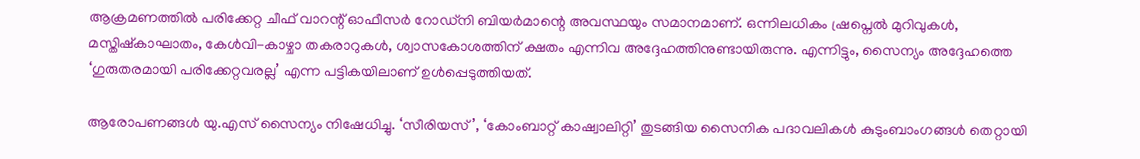ആക്രമണത്തിൽ പരിക്കേറ്റ ചീഫ് വാറന്റ് ഓഫീസർ റോഡ്നി ബിയർമാന്റെ അവസ്ഥയും സമാനമാണ്. ഒന്നിലധികം ഷ്രപ്നെൽ മുറിവുകൾ, മസ്തിഷ്കാഘാതം, കേൾവി-കാഴ്ചാ തകരാറുകൾ, ശ്വാസകോശത്തിന് ക്ഷതം എന്നിവ അദ്ദേഹത്തിനുണ്ടായിരുന്നു. എന്നിട്ടും, സൈന്യം അദ്ദേഹത്തെ ‘ഗുരുതരമായി പരിക്കേറ്റവരല്ല’ എന്ന പട്ടികയിലാണ് ഉൾപ്പെടുത്തിയത്.

ആരോപണങ്ങൾ യു.എസ് സൈന്യം നിഷേധിച്ചു. ‘സീരിയസ്’, ‘കോംബാറ്റ് കാഷ്വാലിറ്റി’ തുടങ്ങിയ സൈനിക പദാവലികൾ കുടുംബാംഗങ്ങൾ തെറ്റായി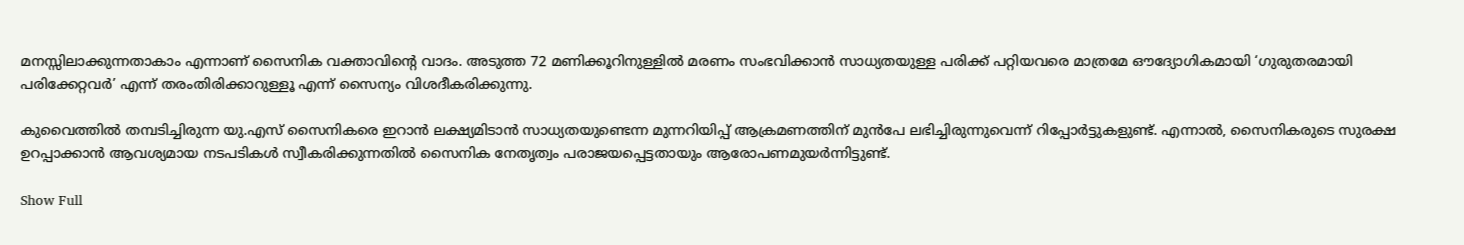മനസ്സിലാക്കുന്നതാകാം എന്നാണ് സൈനിക വക്താവിന്റെ വാദം. അടുത്ത 72 മണിക്കൂറിനുള്ളിൽ മരണം സംഭവിക്കാൻ സാധ്യതയുള്ള പരിക്ക് പറ്റിയവരെ മാത്രമേ ഔദ്യോഗികമായി ‘ഗുരുതരമായി പരിക്കേറ്റവർ’ എന്ന് തരംതിരിക്കാറുള്ളൂ എന്ന് സൈന്യം വിശദീകരിക്കുന്നു.

കുവൈത്തിൽ തമ്പടിച്ചിരുന്ന യു.എസ് സൈനികരെ ഇറാൻ ലക്ഷ്യമിടാൻ സാധ്യതയുണ്ടെന്ന മുന്നറിയിപ്പ് ആക്രമണത്തിന് മുൻപേ ലഭിച്ചിരുന്നുവെന്ന് റിപ്പോർട്ടുകളുണ്ട്. എന്നാൽ, സൈനികരുടെ സുരക്ഷ ഉറപ്പാക്കാൻ ആവശ്യമായ നടപടികൾ സ്വീകരിക്കുന്നതിൽ സൈനിക നേതൃത്വം പരാജയപ്പെട്ടതായും ആരോപണമുയർന്നിട്ടുണ്ട്.

Show Full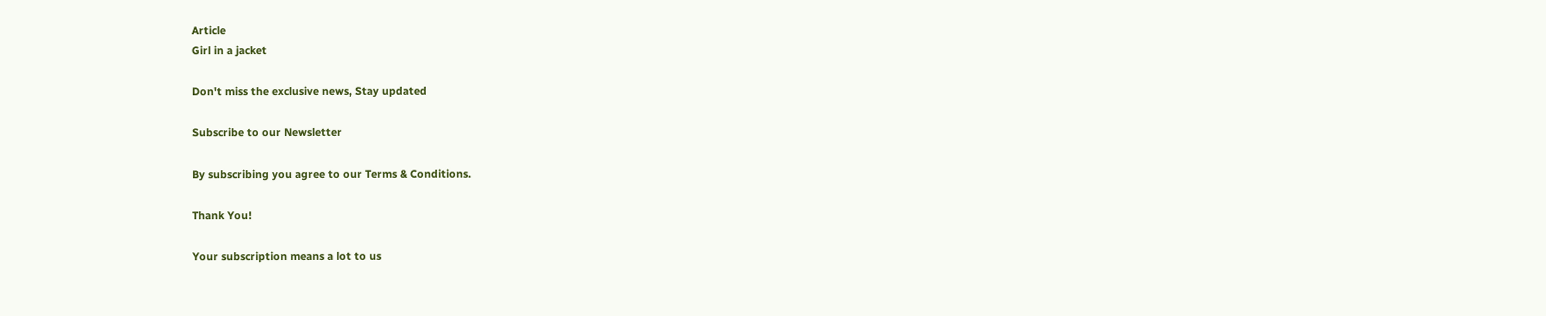Article
Girl in a jacket

Don't miss the exclusive news, Stay updated

Subscribe to our Newsletter

By subscribing you agree to our Terms & Conditions.

Thank You!

Your subscription means a lot to us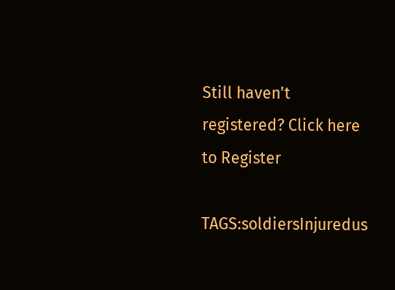Still haven't registered? Click here to Register

TAGS:soldiersInjuredus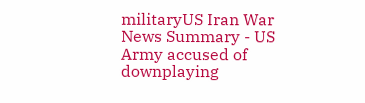militaryUS Iran War
News Summary - US Army accused of downplaying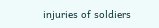injuries of soldiers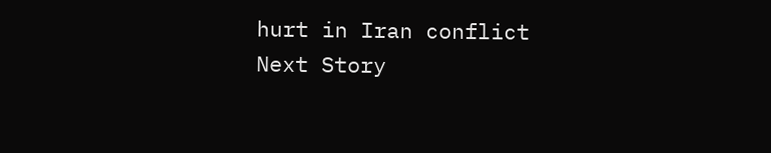hurt in Iran conflict
Next Story